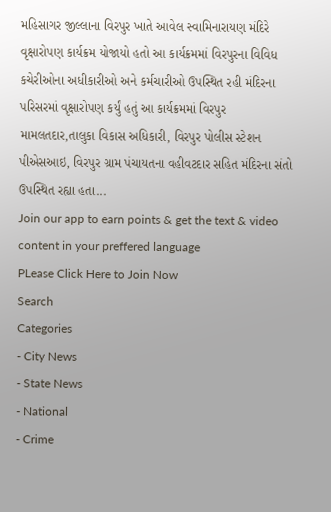મહિસાગર જીલ્લાના વિરપુર ખાતે આવેલ સ્વામિનારાયણ મંદિરે વૃક્ષારોપણ કાર્યક્રમ યોજાયો હતો આ કાર્યક્રમમાં વિરપુરના વિવિધ કચેરીઓના અધીકારીઓ અને કર્મચારીઓ ઉપસ્થિત રહી મંદિરના પરિસરમાં વૃક્ષારોપણ કર્યું હતું આ કાર્યક્રમમાં વિરપુર મામલતદાર,તાલુકા વિકાસ અધિકારી, વિરપુર પોલીસ સ્ટેશન પીએસઆઇ, વિરપુર ગ્રામ પંચાયતના વહીવટદાર સહિત મંદિરના સંતો ઉપસ્થિત રહ્યા હતા...
Join our app to earn points & get the text & video content in your preffered language
PLease Click Here to Join Now
Search
Categories
- City News
- State News
- National
- Crime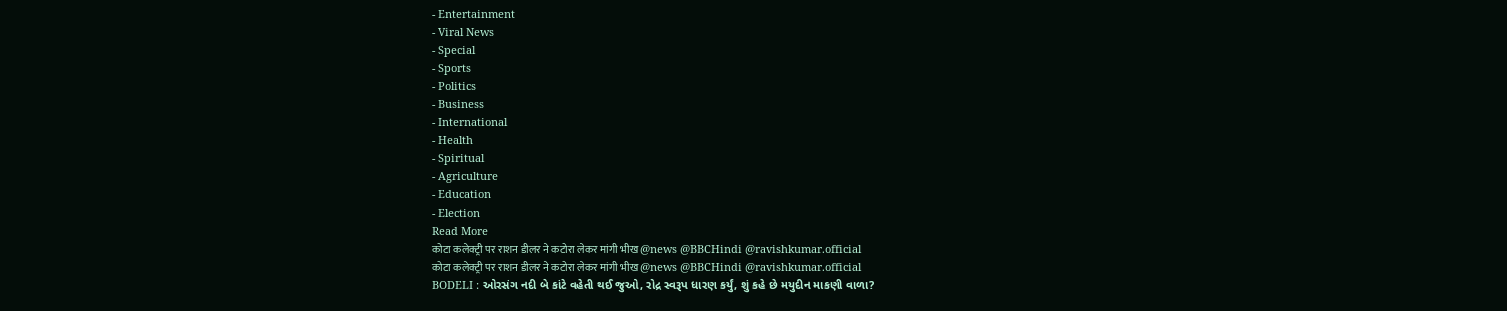- Entertainment
- Viral News
- Special
- Sports
- Politics
- Business
- International
- Health
- Spiritual
- Agriculture
- Education
- Election
Read More
कोटा कलेक्ट्री पर राशन डीलर ने कटोरा लेकर मांगी भीख @news @BBCHindi @ravishkumar.official
कोटा कलेक्ट्री पर राशन डीलर ने कटोरा लेकर मांगी भीख @news @BBCHindi @ravishkumar.official
BODELI : ઓરસંગ નદી બે કાંટે વહેતી થઈ જુઓ, રોદ્ર સ્વરૂપ ધારણ કર્યું, શું કહે છે મયુદીન માકણી વાળા?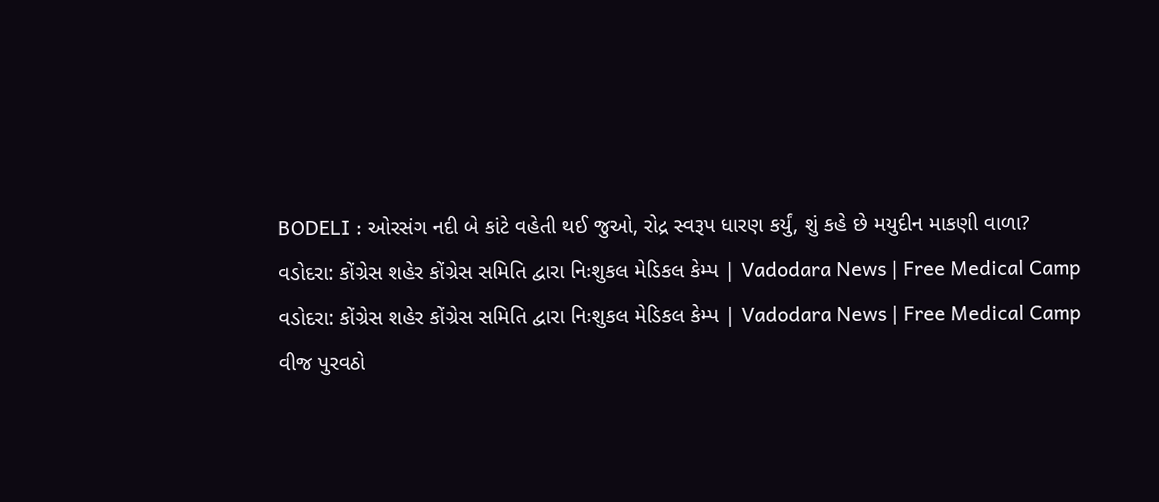BODELI : ઓરસંગ નદી બે કાંટે વહેતી થઈ જુઓ, રોદ્ર સ્વરૂપ ધારણ કર્યું, શું કહે છે મયુદીન માકણી વાળા?
વડોદરા: કોંગ્રેસ શહેર કોંગ્રેસ સમિતિ દ્વારા નિઃશુકલ મેડિકલ કેમ્પ | Vadodara News | Free Medical Camp
વડોદરા: કોંગ્રેસ શહેર કોંગ્રેસ સમિતિ દ્વારા નિઃશુકલ મેડિકલ કેમ્પ | Vadodara News | Free Medical Camp
વીજ પુરવઠો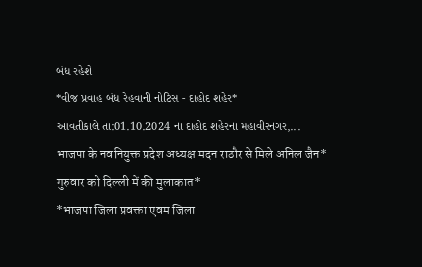બંધ રહેશે
*વીજ પ્રવાહ બંધ રેહવાની નોટિસ - દાહોદ શહેર*
આવતીકાલે તા:01.10.2024 ના દાહોદ શહેરના મહાવીરનગર,...
भाजपा के नवनियुक्त प्रदेश अध्यक्ष मदन राठौर से मिले अनिल जैन*
गुरुवार को दिल्ली में की मुलाकात*
*भाजपा जिला प्रवक्ता एवम जिला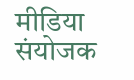मीडिया संयोजक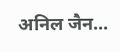अनिल जैन...